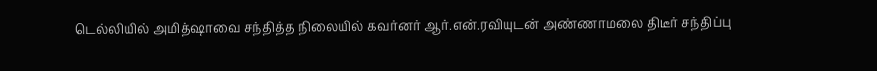டெல்லியில் அமித்ஷாவை சந்தித்த நிலையில் கவர்னர் ஆர்.என்.ரவியுடன் அண்ணாமலை திடீர் சந்திப்பு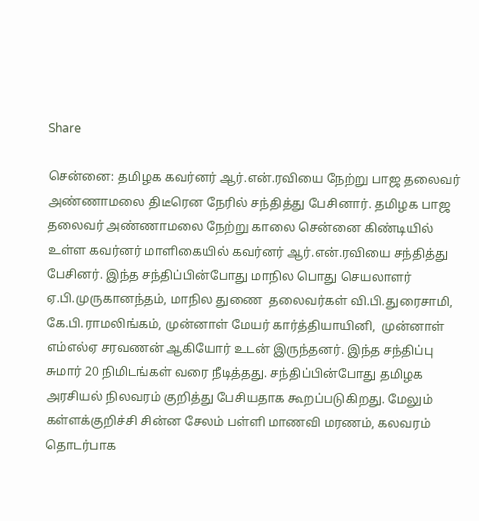Share

சென்னை: தமிழக கவர்னர் ஆர்.என்.ரவியை நேற்று பாஜ தலைவர் அண்ணாமலை திடீரென நேரில் சந்தித்து பேசினார். தமிழக பாஜ தலைவர் அண்ணாமலை நேற்று காலை சென்னை கிண்டியில் உள்ள கவர்னர் மாளிகையில் கவர்னர் ஆர்.என்.ரவியை சந்தித்து பேசினர். இந்த சந்திப்பின்போது மாநில பொது செயலாளர் ஏ.பி.முருகானந்தம், மாநில துணை  தலைவர்கள் வி.பி.துரைசாமி, கே.பி.ராமலிங்கம், முன்னாள் மேயர் கார்த்தியாயினி,  முன்னாள் எம்எல்ஏ சரவணன் ஆகியோர் உடன் இருந்தனர். இந்த சந்திப்பு சுமார் 20 நிமிடங்கள் வரை நீடித்தது. சந்திப்பின்போது தமிழக அரசியல் நிலவரம் குறித்து பேசியதாக கூறப்படுகிறது. மேலும் கள்ளக்குறிச்சி சின்ன சேலம் பள்ளி மாணவி மரணம், கலவரம் தொடர்பாக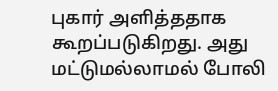புகார் அளித்ததாக கூறப்படுகிறது. அது மட்டுமல்லாமல் போலி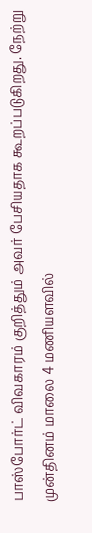பாஸ்போர்ட் விவகாரம் குறித்தும் அவர் பேசியதாக கூறப்படுகிறது. நேற்று முன்தினம் மாலை 4 மணியளவில்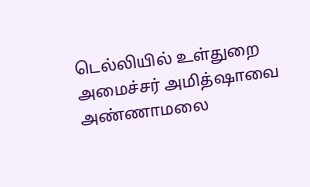டெல்லியில் உள்துறை அமைச்சர் அமித்ஷாவை அண்ணாமலை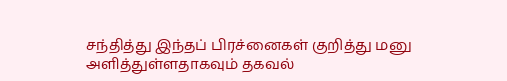சந்தித்து இந்தப் பிரச்னைகள் குறித்து மனு அளித்துள்ளதாகவும் தகவல்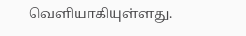வெளியாகியுள்ளது.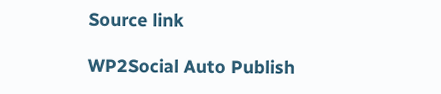Source link

WP2Social Auto Publish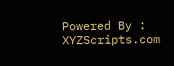Powered By : XYZScripts.com